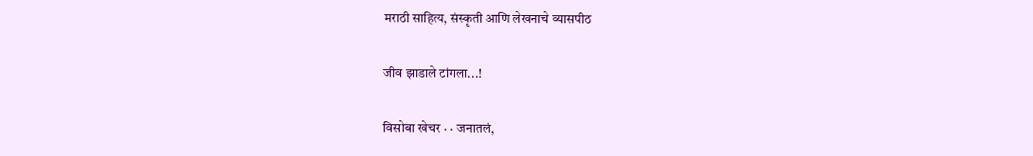मराठी साहित्य, संस्कृती आणि लेखनाचे व्यासपीठ

जीव झाडाले टांगला...!

विसोबा खेचर · · जनातलं,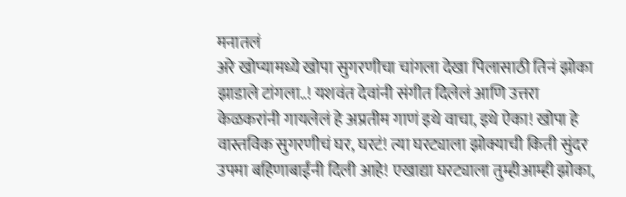मनातलं
अरे खोप्यामध्ये खोपा सुगरणीचा चांगला देखा पिलासाठी तिनं झोका झाडाले टांगला..! यशवंत देवांनी संगीत दिलेलं आणि उत्तरा केळकरांनी गायलेलं हे अप्रतीम गाणं इथे वाचा, इथे ऐका! खोपा हे वास्तविक सुगरणीचं घर, घरटं! त्या घरट्याला झोक्याची किती सुंदर उपमा बहिणाबाईंनी दिली आहे! एखाद्या घरट्याला तुम्हीआम्ही झोका,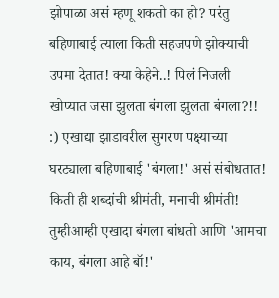झोपाळा असं म्हणू शकतो का हो? परंतु बहिणाबाई त्याला किती सहजपणे झोक्याची उपमा देतात! क्या केहेने..! पिलं निजली खोप्यात जसा झुलता बंगला झुलता बंगला?!! :) एखाद्या झाडावरील सुगरण पक्ष्याच्या घरट्याला बहिणाबाई 'बंगला!' असं संबोधतात! किती ही शब्दांची श्रीमंती, मनाची श्रीमंती! तुम्हीआम्ही एखादा बंगला बांधतो आणि 'आमचा काय, बंगला आहे बॉ!'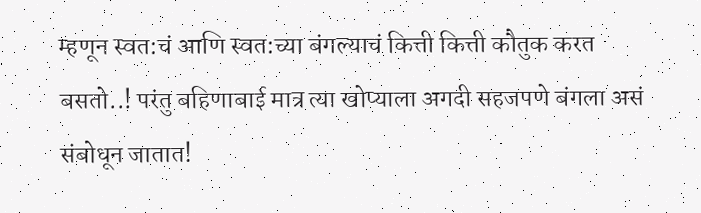म्हणून स्वत:चं आणि स्वत:च्या बंगल्याचं कित्ती कित्ती कौतुक करत बसतो..! परंतु बहिणाबाई मात्र त्या खोप्याला अगदी सहजपणे बंगला असं संबोधून जातात!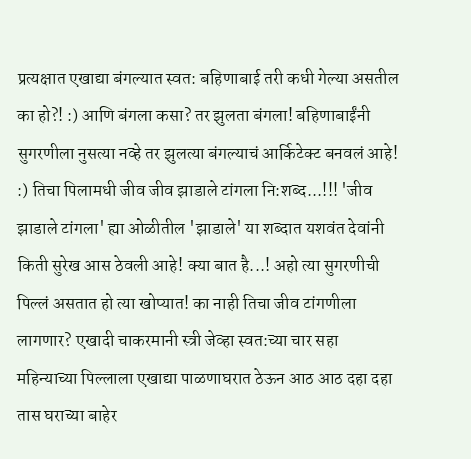प्रत्यक्षात एखाद्या बंगल्यात स्वत: बहिणाबाई तरी कधी गेल्या असतील का हो?! :) आणि बंगला कसा? तर झुलता बंगला! बहिणाबाईंनी सुगरणीला नुसत्या नव्हे तर झुलत्या बंगल्याचं आर्किटेक्ट बनवलं आहे! :) तिचा पिलामधी जीव जीव झाडाले टांगला नि:शब्द...!!! 'जीव झाडाले टांगला' ह्या ओळीतील 'झाडाले' या शब्दात यशवंत देवांनी किती सुरेख आस ठेवली आहे! क्या बात है...! अहो त्या सुगरणीची पिल्लं असतात हो त्या खोप्यात! का नाही तिचा जीव टांगणीला लागणार? एखादी चाकरमानी स्त्री जेव्हा स्वत:च्या चार सहा महिन्याच्या पिल्लाला एखाद्या पाळणाघरात ठेऊन आठ आठ दहा दहा तास घराच्या बाहेर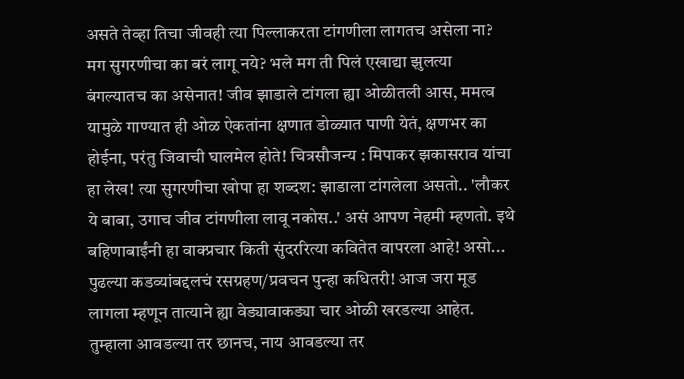असते तेव्हा तिचा जीवही त्या पिल्लाकरता टांगणीला लागतच असेला ना? मग सुगरणीचा का बरं लागू नये? भले मग ती पिलं एखाद्या झुलत्या बंगल्यातच का असेनात! जीव झाडाले टांगला ह्या ओळीतली आस, ममत्व यामुळे गाण्यात ही ओळ ऐकतांना क्षणात डोळ्यात पाणी येतं, क्षणभर का होईना, परंतु जिवाची घालमेल होते! चित्रसौजन्य : मिपाकर झकासराव यांचा हा लेख! त्या सुगरणीचा खोपा हा शब्दश: झाडाला टांगलेला असतो.. 'लौकर ये बाबा, उगाच जीव टांगणीला लावू नकोस..' असं आपण नेहमी म्हणतो. इथे बहिणाबाईंनी हा वाक्प्रचार किती सुंदररित्या कवितेत वापरला आहे! असो... पुढल्या कडव्यांबद्दलचं रसग्रहण/प्रवचन पुन्हा कधितरी! आज जरा मूड लागला म्हणून तात्याने ह्या वेड्यावाकड्या चार ओळी खरडल्या आहेत. तुम्हाला आवडल्या तर छानच, नाय आवडल्या तर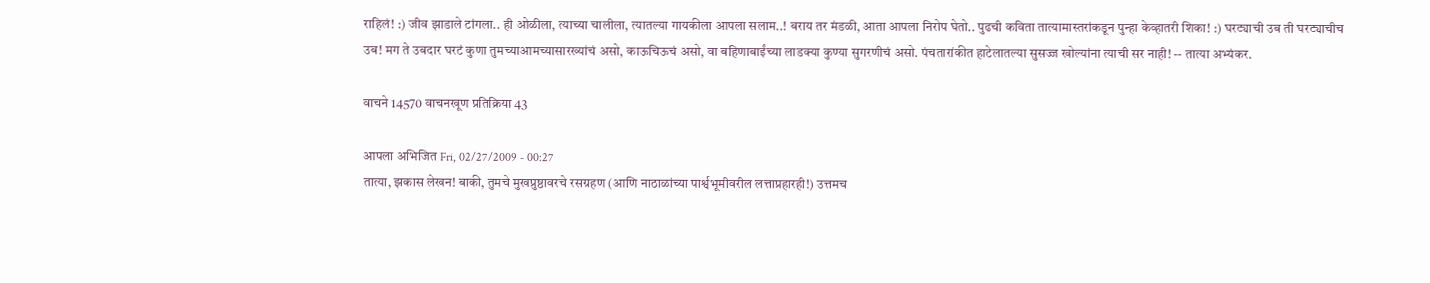राहिलं! :) जीव झाडाले टांगला.. ही ओळीला, त्याच्या चालीला, त्यातल्या गायकीला आपला सलाम..! बराय तर मंडळी, आता आपला निरोप घेतो.. पुढची कविता तात्यामास्तरांकडून पुन्हा केव्हातरी शिका! :) घरट्याची उब ती घरट्याचीच उब! मग ते उबदार घरटं कुणा तुमच्याआमच्यासारख्यांचं असो, काऊचिऊचं असो, वा बहिणाबाईंच्या लाडक्या कुण्या सुगरणीचं असो. पंचतारांकीत हाटेलातल्या सुसज्ज खोल्यांना त्याची सर नाही! -- तात्या अभ्यंकर.

वाचने 14570 वाचनखूण प्रतिक्रिया 43

आपला अभिजित Fri, 02/27/2009 - 00:27
तात्या, झकास लेखन! बाकी, तुमचे मुखप्रुष्ठावरचे रसग्रहण (आणि नाठाळांच्या पार्श्वभूमीवरील लत्ताप्रहारही!) उत्तमच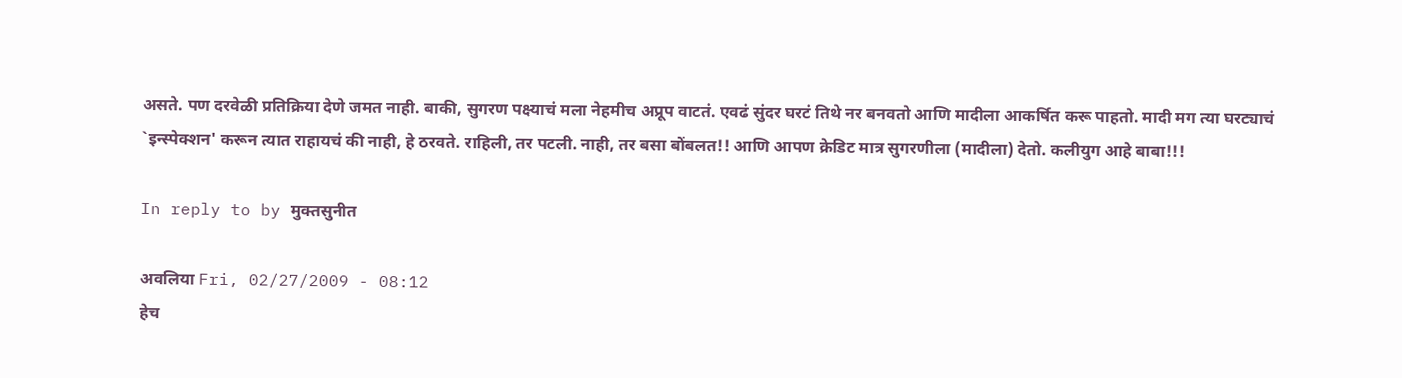असते. पण दरवेळी प्रतिक्रिया देणे जमत नाही. बाकी, सुगरण पक्ष्याचं मला नेहमीच अप्रूप वाटतं. एवढं सुंदर घरटं तिथे नर बनवतो आणि मादीला आकर्षित करू पाहतो. मादी मग त्या घरट्याचं `इन्स्पेक्शन' करून त्यात राहायचं की नाही, हे ठरवते. राहिली, तर पटली. नाही, तर बसा बोंबलत!! आणि आपण क्रेडिट मात्र सुगरणीला (मादीला) देतो. कलीयुग आहे बाबा!!!

In reply to by मुक्तसुनीत

अवलिया Fri, 02/27/2009 - 08:12
हेच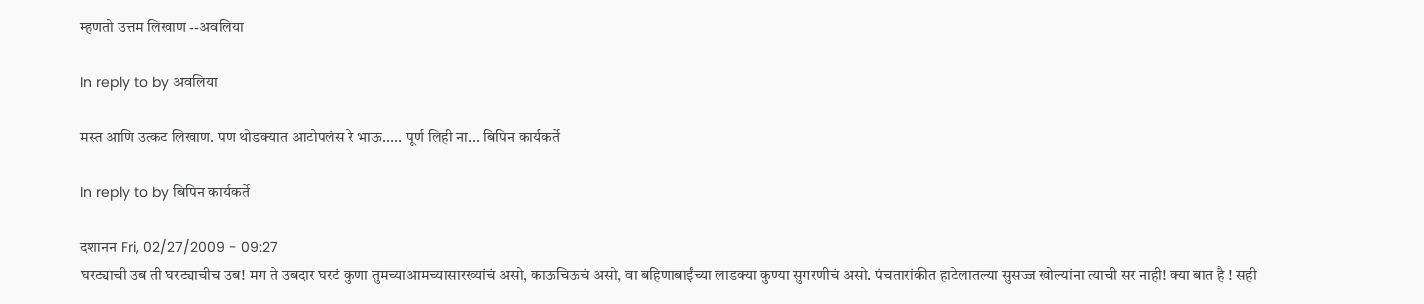म्हणतो उत्तम लिखाण --अवलिया

In reply to by अवलिया

मस्त आणि उत्कट लिखाण. पण थोडक्यात आटोपलंस रे भाऊ..... पूर्ण लिही ना... बिपिन कार्यकर्ते

In reply to by बिपिन कार्यकर्ते

दशानन Fri, 02/27/2009 - 09:27
घरट्याची उब ती घरट्याचीच उब! मग ते उबदार घरटं कुणा तुमच्याआमच्यासारख्यांचं असो, काऊचिऊचं असो, वा बहिणाबाईंच्या लाडक्या कुण्या सुगरणीचं असो. पंचतारांकीत हाटेलातल्या सुसज्ज खोल्यांना त्याची सर नाही! क्या बात है ! सही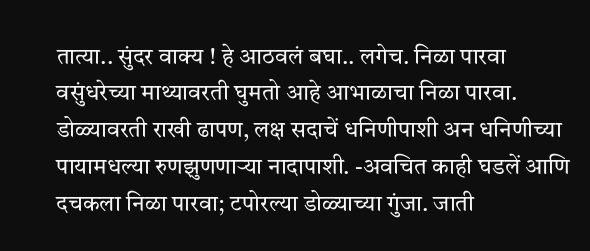तात्या.. सुंदर वाक्य ! हे आठवलं बघा.. लगेच. निळा पारवा वसुंधरेच्या माथ्यावरती घुमतो आहे आभाळाचा निळा पारवा. डोळ्यावरती राखी ढापण, लक्ष सदाचें धनिणीपाशी अन धनिणीच्या पायामधल्या रुणझुणणाऱ्या नादापाशी. -अवचित काही घडलें आणि दचकला निळा पारवा; टपोरल्या डोळ्याच्या गुंजा. जाती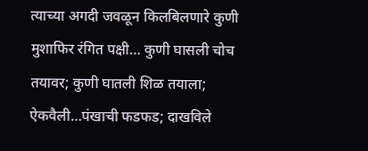त्याच्या अगदी जवळून किलबिलणारे कुणी मुशाफिर रंगित पक्षी… कुणी घासली चोच तयावर; कुणी घातली शिळ तयाला; ऐकवैली…पंखाची फडफड; दाखविले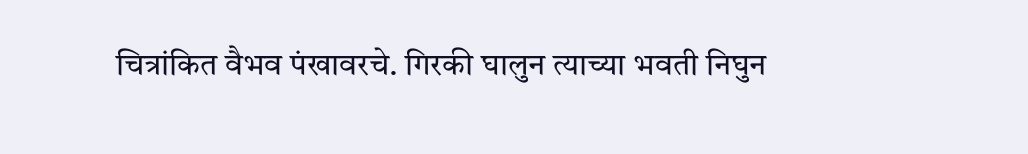चित्रांकित वैभव पंखावरचे. गिरकी घालुन त्याच्या भवती निघुन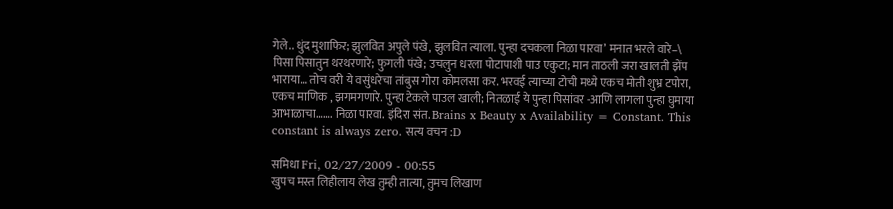गेले.. धुंद मुशाफिर; झुलवित अपुले पंखे, झुलवित त्याला. पुन्हा दचकला निळा पारवा’ मनात भरले वारे–\ पिसा पिसातुन थरथरणारे; फुगली पंखे; उचलुन धरला पोटापाशी पाउ एकुटा; मान ताठली जरा खालती झेंप भाराया… तोच वरी ये वसुंधरेचा तांबुस गोरा कोमलसा कर. भरवई त्याच्या टोची मध्ये एकच मोती शुभ्र टपोरा, एकच माणिक , झगमगणारे. पुन्हा टेकले पाउल खाली; नितळाई ये पुन्हा पिसांवर -आणि लागला पुन्हा घुमाया आभाळाचा……. निळा पारवा. इंदिरा संत. Brains x Beauty x Availability = Constant. This constant is always zero. सत्य वचन :D

समिधा Fri, 02/27/2009 - 00:55
खुपच मस्त लिहीलाय लेख तुम्ही तात्या, तुमच लिखाण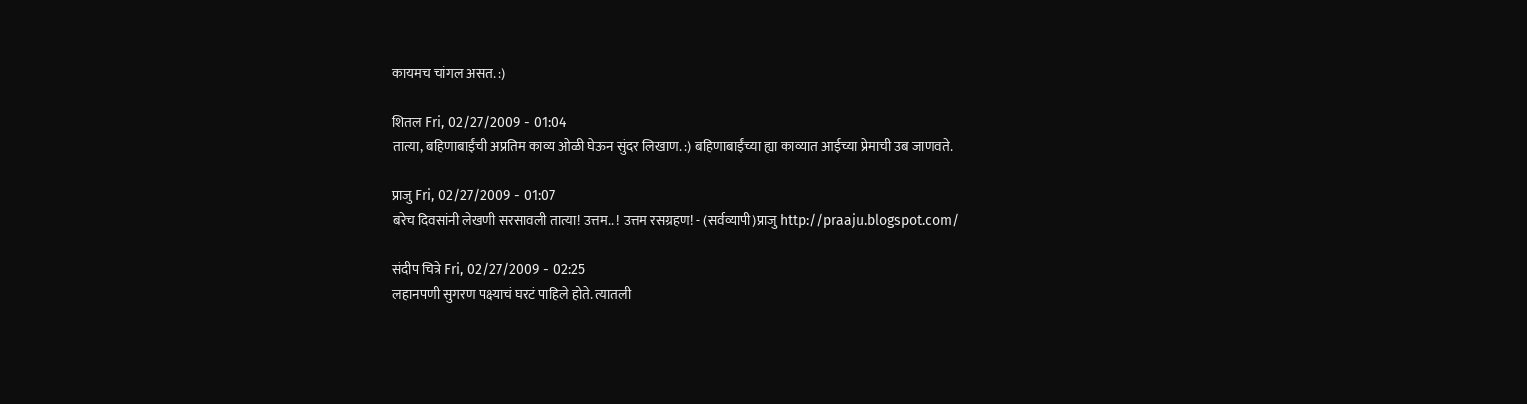कायमच चांगल असत. :)

शितल Fri, 02/27/2009 - 01:04
तात्या, बहिणाबाईंची अप्रतिम काव्य ओळी घेऊन सुंदर लिखाण. :) बहिणाबाईंच्या ह्या काव्यात आईच्या प्रेमाची उब जाणवते.

प्राजु Fri, 02/27/2009 - 01:07
बरेच दिवसांनी लेखणी सरसावली तात्या! उत्तम.. ! उत्तम रसग्रहण! - (सर्वव्यापी)प्राजु http://praaju.blogspot.com/

संदीप चित्रे Fri, 02/27/2009 - 02:25
लहानपणी सुगरण पक्ष्याचं घरटं पाहिले होते. त्यातली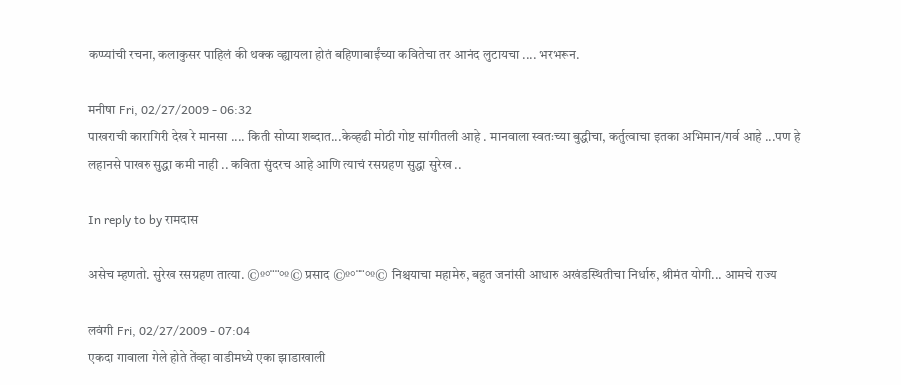कप्प्यांची रचना, कलाकुसर पाहिलं की थक्क व्ह्यायला होतं बहिणाबाईंच्या कवितेचा तर आनंद लुटायचा .... भरभरून.

मनीषा Fri, 02/27/2009 - 06:32
पाखराची कारागिरी देख रे मानसा .... किती सोप्या शब्दात...केव्हढी मोठी गोष्ट सांगीतली आहे . मानवाला स्वतःच्या बुद्धीचा, कर्तुत्वाचा इतका अभिमान/गर्व आहे ...पण हे लहानसे पाखरु सुद्धा कमी नाही .. कविता सुंदरच आहे आणि त्याचं रसग्रहण सुद्धा सुरेख ..

In reply to by रामदास

असेच म्हणतो. सुरेख रसग्रहण तात्या. ©º°¨¨°º© प्रसाद ©º°¨¨°º© निश्चयाचा महामेरु, बहुत जनांसी आधारु अखंडस्थितीचा निर्धारु, श्रीमंत योगी... आमचे राज्य

लवंगी Fri, 02/27/2009 - 07:04
एकदा गावाला गेले होते तेंव्हा वाडीमध्ये एका झाडाखाली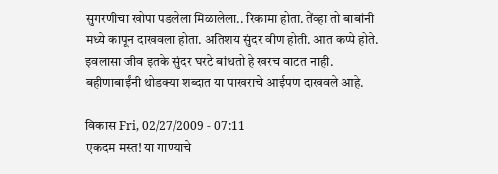सुगरणीचा खोपा पडलेला मिळालेला.. रिकामा होता. तेंव्हा तो बाबांनी मध्ये कापून दाखवला होता. अतिशय सुंदर वीण होती. आत कप्पे होते. इवलासा जीव इतके सुंदर घरटे बांधतो हे खरच वाटत नाही. बहीणाबाईंनी थोडक्या शब्दात या पाखराचे आईपण दाखवले आहे.

विकास Fri, 02/27/2009 - 07:11
एकदम मस्त! या गाण्याचे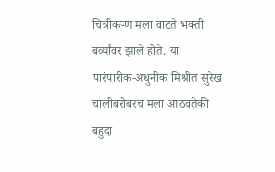चित्रीकर्‍ण मला वाटते भक्ती बर्व्यांवर झाले होते. या पारंपारीक-अधुनीक मिश्रीत सुरेख चालीबरोबरच मला आठवतेकी बहुदा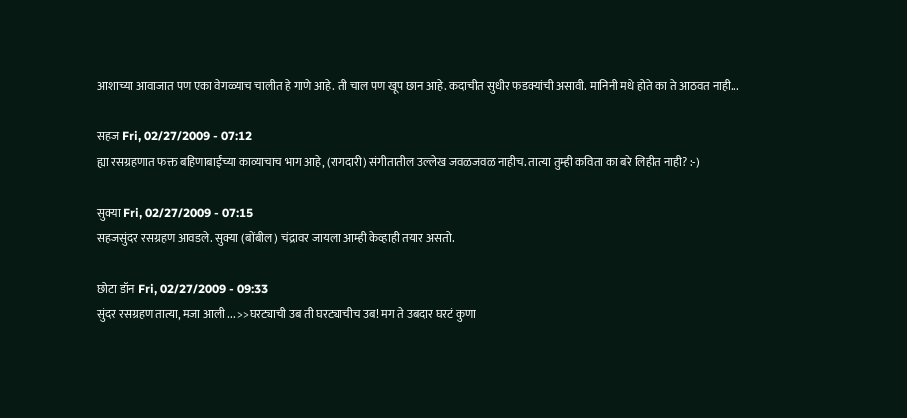आशाच्या आवाजात पण एका वेगळ्याच चालीत हे गाणे आहे. ती चाल पण खूप छान आहे. कदाचीत सुधीर फडक्यांची असावी. मानिनी मधे होते का ते आठवत नाही...

सहज Fri, 02/27/2009 - 07:12
ह्या रसग्रहणात फक्त बहिणाबाईंच्या काव्याचाच भाग आहे, (रागदारी) संगीतातील उल्लेख जवळजवळ नाहीच. तात्या तुम्ही कविता का बरे लिहीत नाही? :-)

सुक्या Fri, 02/27/2009 - 07:15
सहजसुंदर रसग्रहण आवडले. सुक्या (बोंबील) चंद्रावर जायला आम्ही केव्हाही तयार असतो.

छोटा डॉन Fri, 02/27/2009 - 09:33
सुंदर रसग्रहण तात्या, मजा आली ... >>घरट्याची उब ती घरट्याचीच उब! मग ते उबदार घरटं कुणा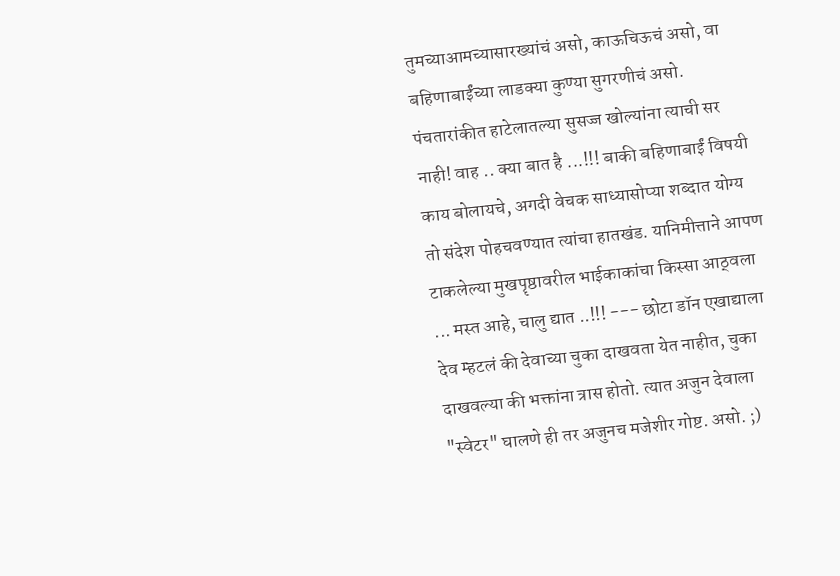तुमच्याआमच्यासारख्यांचं असो, काऊचिऊचं असो, वा बहिणाबाईंच्या लाडक्या कुण्या सुगरणीचं असो. पंचतारांकीत हाटेलातल्या सुसज्ज खोल्यांना त्याची सर नाही! वाह .. क्या बात है ...!!! बाकी बहिणाबाईं विषयी काय बोलायचे, अगदी वेचक साध्यासोप्या शब्दात योग्य तो संदेश पोहचवण्यात त्यांचा हातखंड. यानिमीत्ताने आपण टाकलेल्या मुखपॄष्ठावरील भाईकाकांचा किस्सा आठ्वला ... मस्त आहे, चालु द्यात ..!!! --- छोटा डॉन एखाद्याला देव म्हटलं की देवाच्या चुका दाखवता येत नाहीत, चुका दाखवल्या की भक्तांना त्रास होतो. त्यात अजुन देवाला "स्वेटर" घालणे ही तर अजुनच मजेशीर गोष्ट. असो. ;)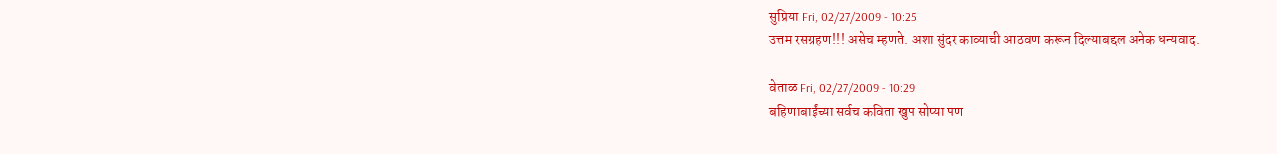सुप्रिया Fri, 02/27/2009 - 10:25
उत्तम रसग्रहण!!! असेच म्हणते. अशा सुंदर काव्याची आठवण करून दिल्याबद्दल अनेक धन्यवाद.

वेताळ Fri, 02/27/2009 - 10:29
बहिणाबाईंच्या सर्वच कविता खुप सोप्या पण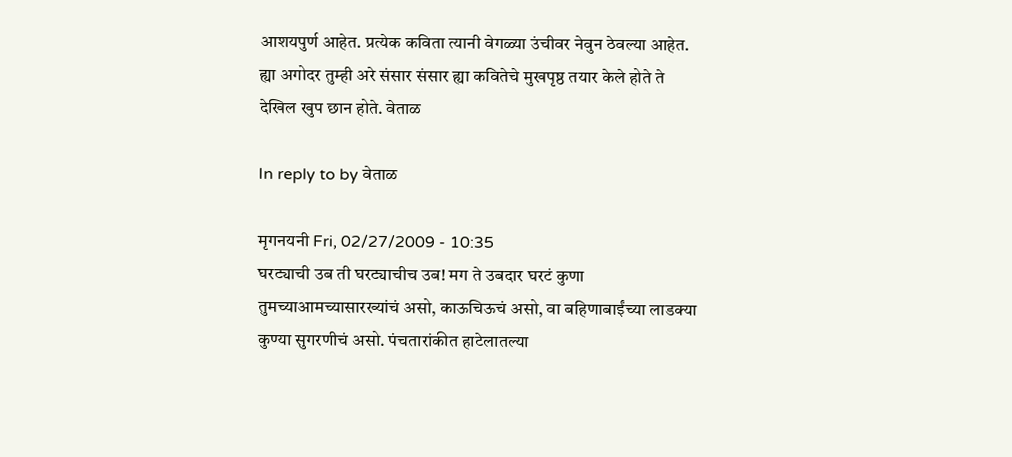आशयपुर्ण आहेत. प्रत्येक कविता त्यानी वेगळ्या उंचीवर नेवुन ठेवल्या आहेत. ह्या अगोदर तुम्ही अरे संसार संसार ह्या कवितेचे मुखपृष्ठ तयार केले होते ते देखिल खुप छान होते. वेताळ

In reply to by वेताळ

मृगनयनी Fri, 02/27/2009 - 10:35
घरट्याची उब ती घरट्याचीच उब! मग ते उबदार घरटं कुणा तुमच्याआमच्यासारख्यांचं असो, काऊचिऊचं असो, वा बहिणाबाईंच्या लाडक्या कुण्या सुगरणीचं असो. पंचतारांकीत हाटेलातल्या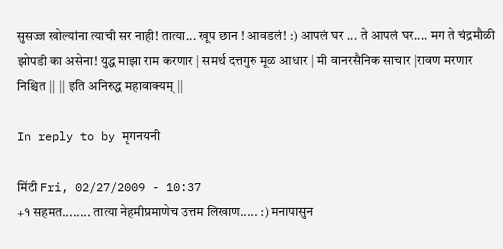सुसज्ज खोल्यांना त्याची सर नाही! तात्या... खूप छान ! आवडलं! :) आपलं घर ... ते आपलं घर.... मग ते चंद्रमौळी झोपडी का असेना! युद्ध माझा राम करणार | समर्थ दत्तगुरु मूळ आधार | मी वानरसैनिक साचार |रावण मरणार निश्चित || || इति अनिरुद्ध महावाक्यम् ||

In reply to by मृगनयनी

मिंटी Fri, 02/27/2009 - 10:37
+१ सहमत........ तात्या नेहमीप्रमाणेच उत्तम लिखाण..... :) मनापासुन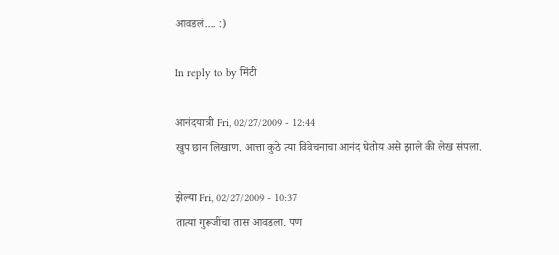आवडलं.... :)

In reply to by मिंटी

आनंदयात्री Fri, 02/27/2009 - 12:44
खुप छान लिखाण. आत्ता कुठे त्या विवेचनाचा आनंद घेतोय असे झाले की लेख संपला.

झेल्या Fri, 02/27/2009 - 10:37
तात्या गुरूजींचा तास आवडला. पण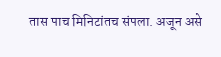तास पाच मिनिटांतच संपला. अजून असे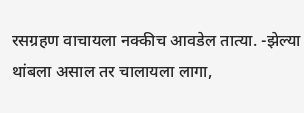रसग्रहण वाचायला नक्कीच आवडेल तात्या. -झेल्या थांबला असाल तर चालायला लागा,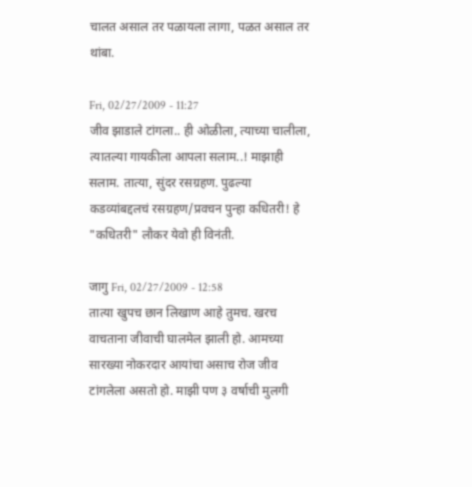चालत असाल तर पळायला लागा, पळत असाल तर थांबा.

Fri, 02/27/2009 - 11:27
जीव झाडाले टांगला.. ही ओळीला, त्याच्या चालीला, त्यातल्या गायकीला आपला सलाम..! माझाही सलाम. तात्या, सुंदर रसग्रहण. पुढल्या कडव्यांबद्दलचं रसग्रहण/प्रवचन पुन्हा कधितरी! हे "कधितरी" लौकर येवो ही विनंती.

जागु Fri, 02/27/2009 - 12:58
तात्या खुपच छान लिखाण आहे तुमच. खरच वाचताना जीवाची घालमेल झाली हो. आमच्या सारख्या नोकरदार आयांचा असाच रोज जीव टांगलेला असतो हो. माझी पण ३ वर्षाची मुलगी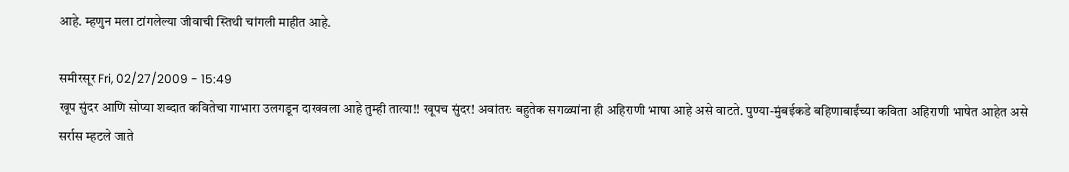आहे. म्हणुन मला टांगलेल्या जीवाची स्तिथी चांगली माहीत आहे.

समीरसूर Fri, 02/27/2009 - 15:49
खूप सुंदर आणि सोप्या शब्दात कवितेचा गाभारा उलगडून दाखवला आहे तुम्ही तात्या!! खूपच सुंदर! अवांतरः बहुतेक सगळ्यांना ही अहिराणी भाषा आहे असे वाटते. पुण्या-मुंबईकडे बहिणाबाईंच्या कविता अहिराणी भाषेत आहेत असे सर्रास म्हटले जाते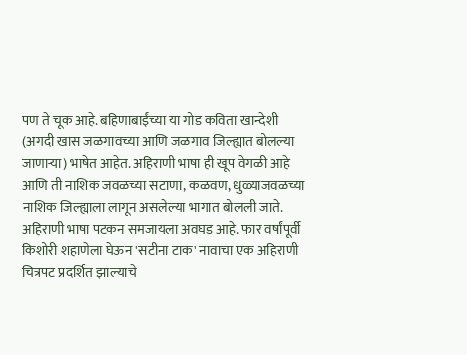पण ते चूक आहे. बहिणाबाईंच्या या गोड कविता खान्देशी (अगदी खास जळगावच्या आणि जळगाव जिल्ह्यात बोलल्या जाणार्‍या) भाषेत आहेत. अहिराणी भाषा ही खूप वेगळी आहे आणि ती नाशिक जवळच्या सटाणा, कळवण, धुळ्याजवळच्या नाशिक जिल्ह्याला लागून असलेल्या भागात बोलली जाते. अहिराणी भाषा पटकन समजायला अवघड आहे. फार वर्षांपूर्वी किशोरी शहाणेला घेऊन 'सटीना टाक' नावाचा एक अहिराणी चित्रपट प्रदर्शित झाल्याचे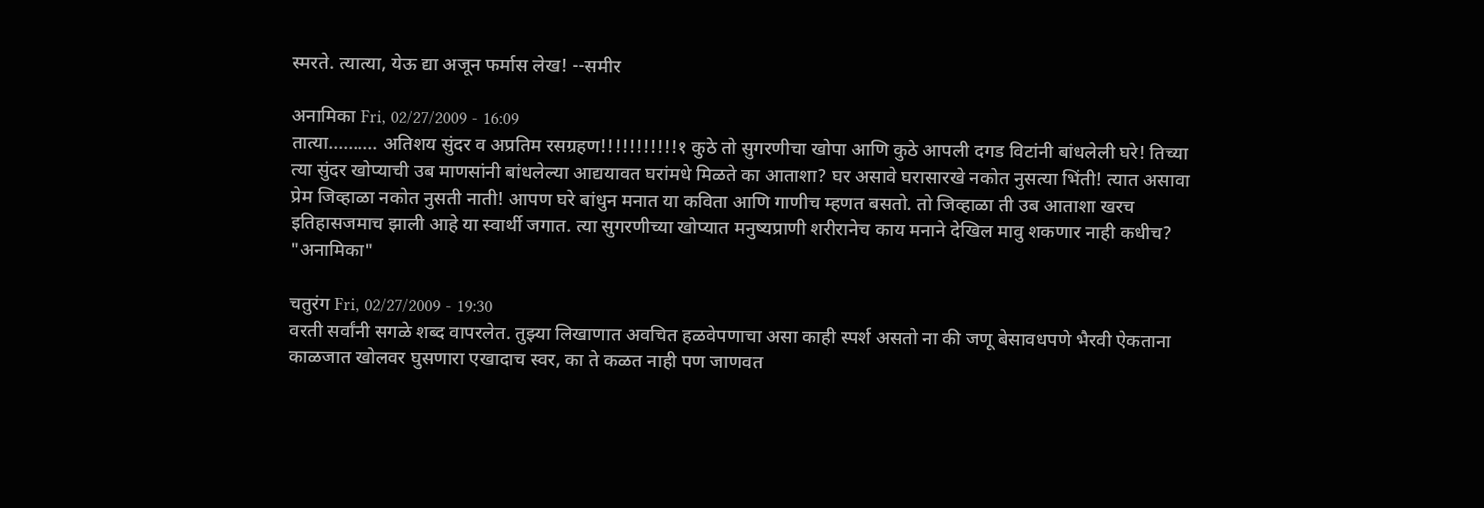स्मरते. त्यात्या, येऊ द्या अजून फर्मास लेख! --समीर

अनामिका Fri, 02/27/2009 - 16:09
तात्या.......... अतिशय सुंदर व अप्रतिम रसग्रहण!!!!!!!!!!!१ कुठे तो सुगरणीचा खोपा आणि कुठे आपली दगड विटांनी बांधलेली घरे! तिच्या त्या सुंदर खोप्याची उब माणसांनी बांधलेल्या आद्ययावत घरांमधे मिळते का आताशा? घर असावे घरासारखे नकोत नुसत्या भिंती! त्यात असावा प्रेम जिव्हाळा नकोत नुसती नाती! आपण घरे बांधुन मनात या कविता आणि गाणीच म्हणत बसतो. तो जिव्हाळा ती उब आताशा खरच इतिहासजमाच झाली आहे या स्वार्थी जगात. त्या सुगरणीच्या खोप्यात मनुष्यप्राणी शरीरानेच काय मनाने देखिल मावु शकणार नाही कधीच? "अनामिका"

चतुरंग Fri, 02/27/2009 - 19:30
वरती सर्वांनी सगळे शब्द वापरलेत. तुझ्या लिखाणात अवचित हळवेपणाचा असा काही स्पर्श असतो ना की जणू बेसावधपणे भैरवी ऐकताना काळजात खोलवर घुसणारा एखादाच स्वर, का ते कळत नाही पण जाणवत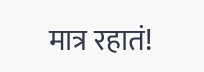मात्र रहातं!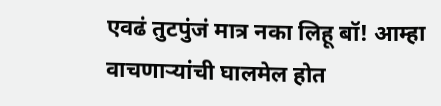एवढं तुटपुंजं मात्र नका लिहू बॉ! आम्हा वाचणार्‍यांची घालमेल होत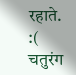रहाते. :( चतुरंग